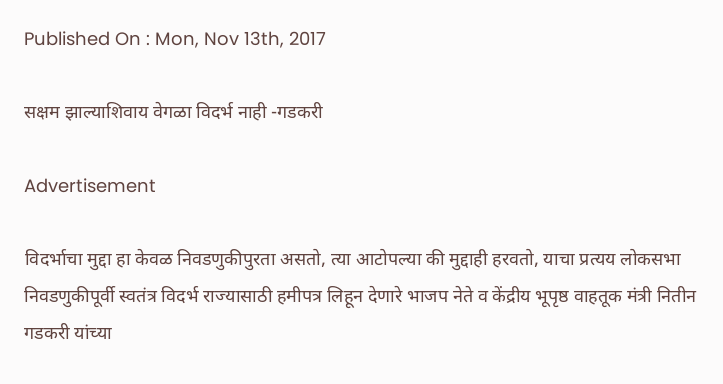Published On : Mon, Nov 13th, 2017

सक्षम झाल्याशिवाय वेगळा विदर्भ नाही -गडकरी

Advertisement

विदर्भाचा मुद्दा हा केवळ निवडणुकीपुरता असतो, त्या आटोपल्या की मुद्दाही हरवतो, याचा प्रत्यय लोकसभा निवडणुकीपूर्वी स्वतंत्र विदर्भ राज्यासाठी हमीपत्र लिहून देणारे भाजप नेते व केंद्रीय भूपृष्ठ वाहतूक मंत्री नितीन गडकरी यांच्या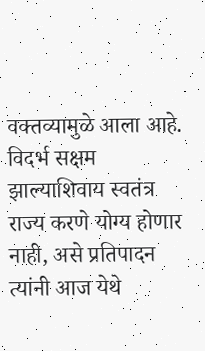वक्तव्यामुळे आला आहे. विदर्भ सक्षम झाल्याशिवाय स्वतंत्र राज्य करणे योग्य होणार नाही, असे प्रतिपादन त्यांनी आज येथे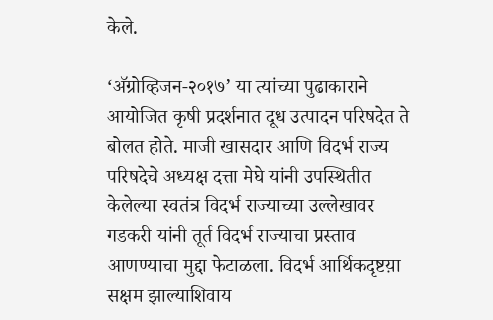केले.

‘अ‍ॅग्रोव्हिजन-२०१७’ या त्यांच्या पुढाकाराने आयोजित कृषी प्रदर्शनात दूध उत्पादन परिषदेत ते बोलत होते. माजी खासदार आणि विदर्भ राज्य परिषदेचे अध्यक्ष दत्ता मेघे यांनी उपस्थितीत केलेल्या स्वतंत्र विदर्भ राज्याच्या उल्लेखावर गडकरी यांनी तूर्त विदर्भ राज्याचा प्रस्ताव आणण्याचा मुद्दा फेटाळला. विदर्भ आर्थिकदृष्टय़ा सक्षम झाल्याशिवाय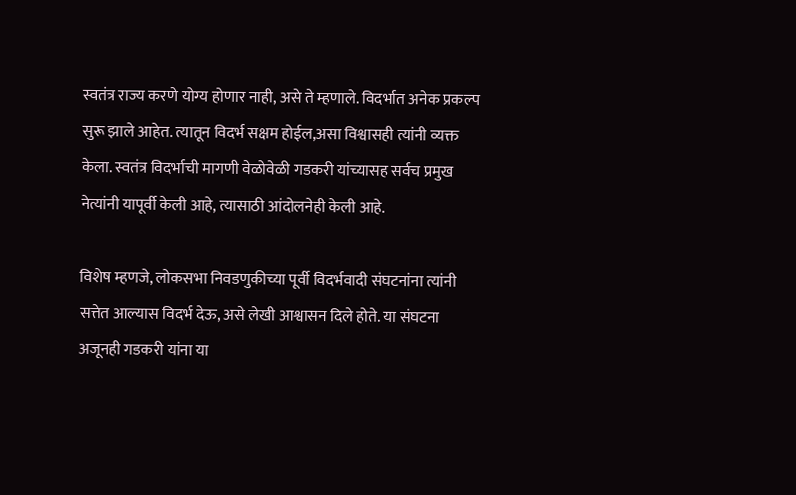स्वतंत्र राज्य करणे योग्य होणार नाही, असे ते म्हणाले. विदर्भात अनेक प्रकल्प सुरू झाले आहेत. त्यातून विदर्भ सक्षम होईल,असा विश्वासही त्यांनी व्यक्त केला. स्वतंत्र विदर्भाची मागणी वेळोवेळी गडकरी यांच्यासह सर्वच प्रमुख नेत्यांनी यापूर्वी केली आहे, त्यासाठी आंदोलनेही केली आहे.

विशेष म्हणजे, लोकसभा निवडणुकीच्या पूर्वी विदर्भवादी संघटनांना त्यांनी सत्तेत आल्यास विदर्भ देऊ, असे लेखी आश्वासन दिले होते. या संघटना अजूनही गडकरी यांना या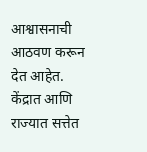आश्वासनाची आठवण करून देत आहेत. केंद्रात आणि राज्यात सत्तेत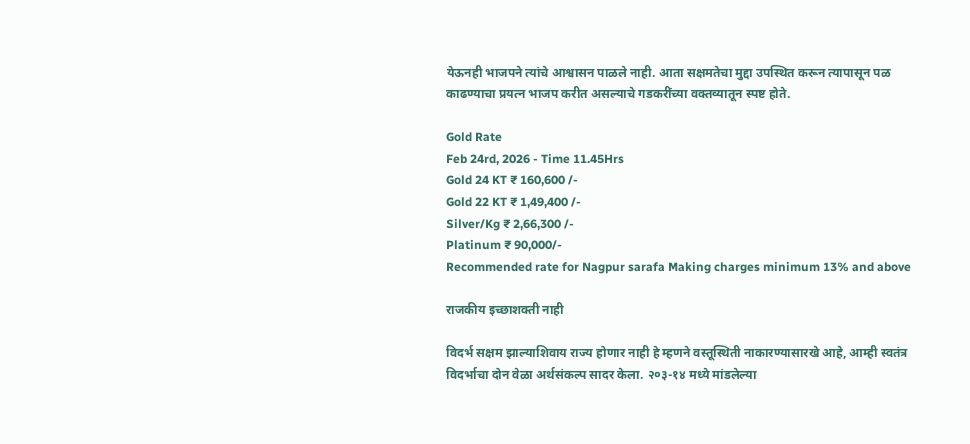येऊनही भाजपने त्यांचे आश्वासन पाळले नाही. आता सक्षमतेचा मुद्दा उपस्थित करून त्यापासून पळ काढण्याचा प्रयत्न भाजप करीत असल्याचे गडकरींच्या वक्तव्यातून स्पष्ट होते.

Gold Rate
Feb 24rd, 2026 - Time 11.45Hrs
Gold 24 KT ₹ 160,600 /-
Gold 22 KT ₹ 1,49,400 /-
Silver/Kg ₹ 2,66,300 /-
Platinum ₹ 90,000/-
Recommended rate for Nagpur sarafa Making charges minimum 13% and above

राजकीय इच्छाशक्ती नाही

विदर्भ सक्षम झाल्याशिवाय राज्य होणार नाही हे म्हणने वस्तूस्थिती नाकारण्यासारखे आहे, आम्ही स्वतंत्र विदर्भाचा दोन वेळा अर्थसंकल्प सादर केला. २०३-१४ मध्ये मांडलेल्या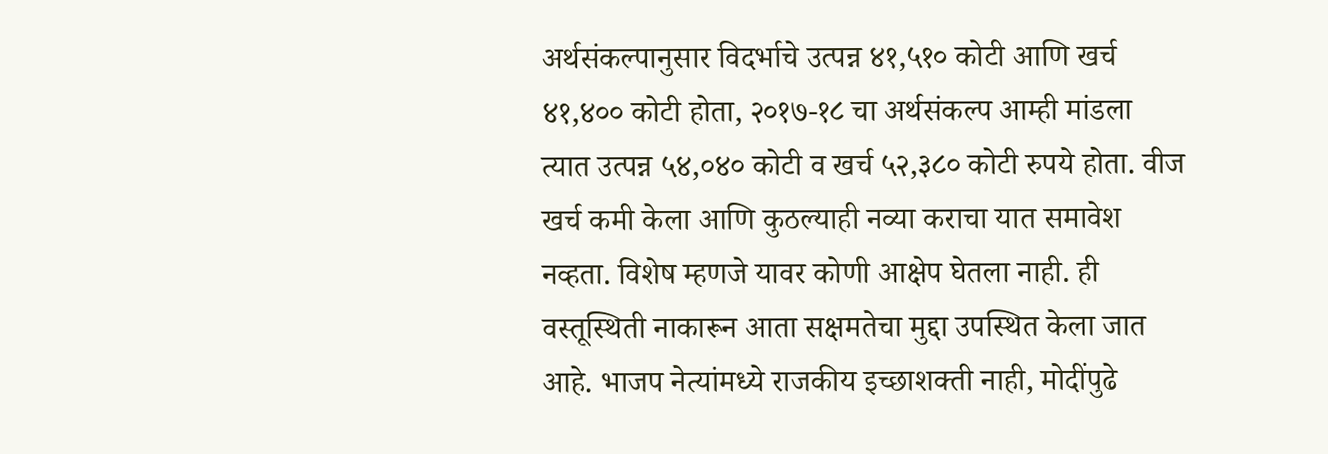अर्थसंकल्पानुसार विदर्भाचे उत्पन्न ४१,५१० कोटी आणि खर्च ४१,४०० कोटी होता, २०१७-१८ चा अर्थसंकल्प आम्ही मांडला त्यात उत्पन्न ५४,०४० कोटी व खर्च ५२,३८० कोटी रुपये होता. वीज खर्च कमी केला आणि कुठल्याही नव्या कराचा यात समावेश नव्हता. विशेष म्हणजे यावर कोणी आक्षेप घेतला नाही. ही वस्तूस्थिती नाकारून आता सक्षमतेचा मुद्दा उपस्थित केला जात आहे. भाजप नेत्यांमध्ये राजकीय इच्छाशक्ती नाही, मोदींपुढे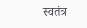स्वतंत्र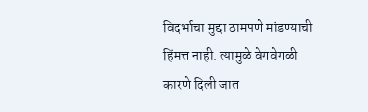विदर्भाचा मुद्दा ठामपणे मांडण्याची हिंमत्त नाही. त्यामुळे वेगवेगळी कारणे दिली जात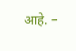आहे. –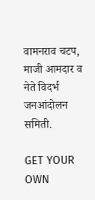वामनराव चटप, माजी आमदार व नेते विदर्भ जनआंदोलन समिती.

GET YOUR OWN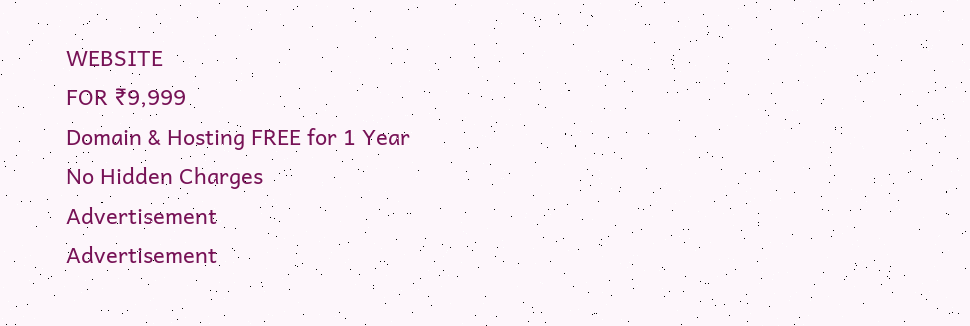WEBSITE
FOR ₹9,999
Domain & Hosting FREE for 1 Year
No Hidden Charges
Advertisement
Advertisement